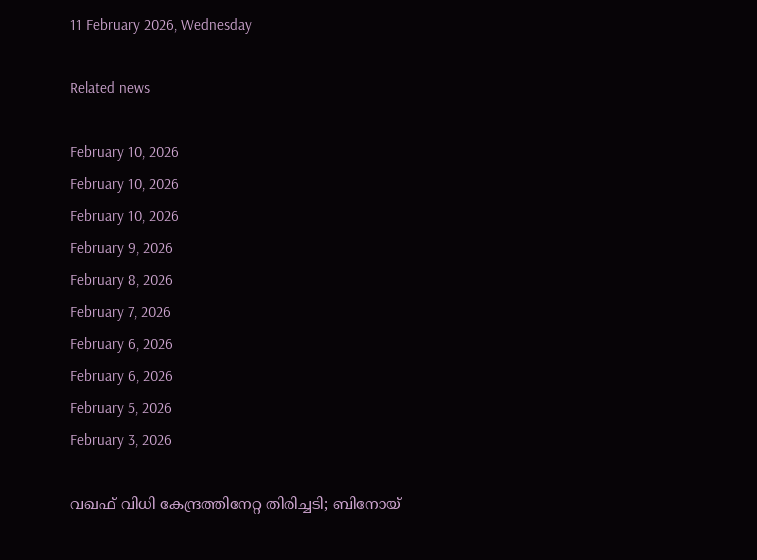11 February 2026, Wednesday

Related news

February 10, 2026
February 10, 2026
February 10, 2026
February 9, 2026
February 8, 2026
February 7, 2026
February 6, 2026
February 6, 2026
February 5, 2026
February 3, 2026

വഖഫ് വിധി കേന്ദ്രത്തിനേറ്റ തിരിച്ചടി; ബിനോയ്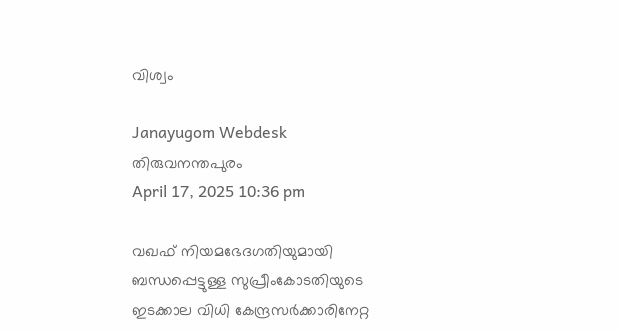വിശ്വം

Janayugom Webdesk
തിരുവനന്തപുരം
April 17, 2025 10:36 pm

വഖഫ് നിയമഭേദഗതിയുമായി ബന്ധപ്പെട്ടുള്ള സുപ്രീംകോടതിയുടെ ഇടക്കാല വിധി കേന്ദ്രസർക്കാരിനേറ്റ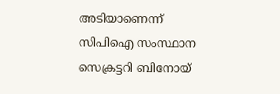അടിയാണെന്ന് സിപിഐ സംസ്ഥാന സെക്രട്ടറി ബിനോയ്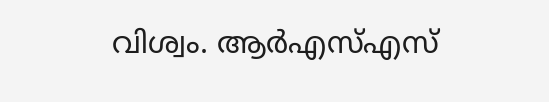വിശ്വം. ആര്‍എസ്എസ്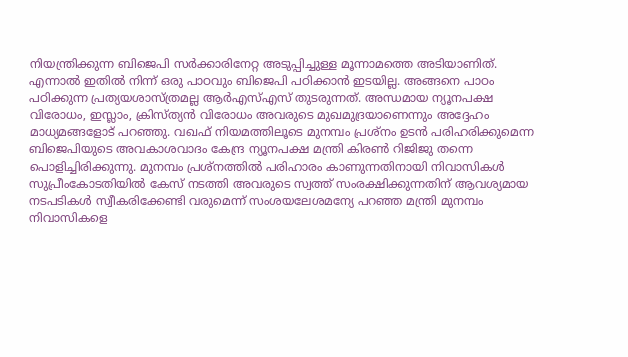നിയന്ത്രിക്കുന്ന ബിജെപി സര്‍ക്കാരിനേറ്റ അടുപ്പിച്ചുള്ള മൂന്നാമത്തെ അടിയാണിത്. എന്നാല്‍ ഇതില്‍ നിന്ന് ഒരു പാഠവും ബിജെപി പഠിക്കാൻ ഇടയില്ല. അങ്ങനെ പാഠം പഠിക്കുന്ന പ്രത്യയശാസ്ത്രമല്ല ആര്‍എസ്എസ് തുടരുന്നത്. അന്ധമായ ന്യൂനപക്ഷ വിരോധം, ഇസ്ലാം, ക്രിസ്ത്യൻ വിരോധം അവരുടെ മുഖമുദ്ര‍യാണെന്നും അദ്ദേഹം മാധ്യമങ്ങളോട് പറഞ്ഞു. വഖഫ് നിയമത്തിലൂടെ മുനമ്പം പ്രശ്നം ഉടൻ പരിഹരിക്കുമെന്ന ബിജെപിയുടെ അവകാശവാദം കേന്ദ്ര ന്യൂനപക്ഷ മന്ത്രി കിരൺ റിജിജു തന്നെ പൊളിച്ചിരിക്കുന്നു. മുനമ്പം പ്രശ്നത്തിൽ പരിഹാരം കാണുന്നതിനായി നിവാസികൾ സുപ്രീംകോടതിയിൽ കേസ് നടത്തി അവരുടെ സ്വത്ത് സംരക്ഷിക്കുന്നതിന് ആവശ്യമായ നടപടികൾ സ്വീകരിക്കേണ്ടി വരുമെന്ന് സംശയലേശമന്യേ പറഞ്ഞ മന്ത്രി മുനമ്പം നിവാസികളെ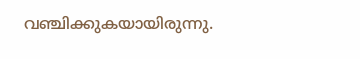വഞ്ചിക്കുകയായിരുന്നു.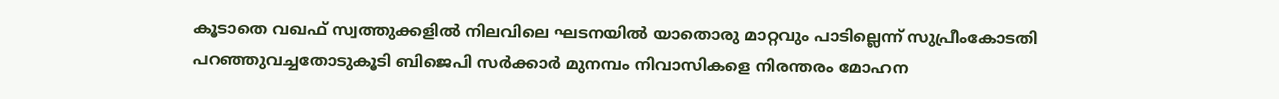കൂടാതെ വഖഫ് സ്വത്തുക്കളിൽ നിലവിലെ ഘടനയിൽ യാതൊരു മാറ്റവും പാടില്ലെന്ന് സുപ്രീംകോടതി പറഞ്ഞുവച്ചതോടുകൂടി ബിജെപി സർക്കാർ മുനമ്പം നിവാസികളെ നിരന്തരം മോഹന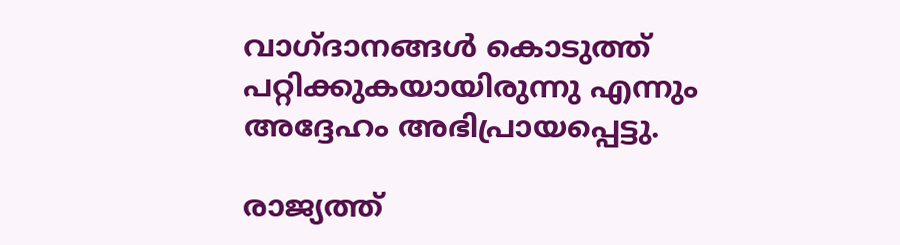വാഗ്ദാനങ്ങൾ കൊടുത്ത് പറ്റിക്കുകയായിരുന്നു എന്നും അദ്ദേഹം അഭിപ്രായപ്പെട്ടു.

രാജ്യത്ത്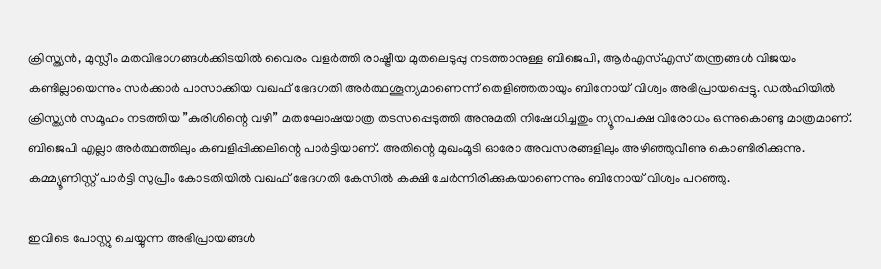ക്രിസ്ത്യൻ, മുസ്ലീം മതവിഭാഗങ്ങൾക്കിടയിൽ വൈരം വളർത്തി രാഷ്ട്രീയ മുതലെടുപ്പു നടത്താനുള്ള ബിജെപി, ആർഎസ്എസ് തന്ത്രങ്ങൾ വിജയം കണ്ടില്ലായെന്നും സർക്കാർ പാസാക്കിയ വഖഫ് ഭേദഗതി അർത്ഥശൂന്യമാണെന്ന് തെളിഞ്ഞതായും ബിനോയ് വിശ്വം അഭിപ്രായപ്പെട്ടു. ഡൽഹിയിൽ ക്രിസ്ത്യൻ സമൂഹം നടത്തിയ ”കുരിശിന്റെ വഴി” മതഘോഷയാത്ര തടസപ്പെടുത്തി അനുമതി നിഷേധിച്ചതും ന്യൂനപക്ഷ വിരോധം ഒന്നുകൊണ്ടു മാത്രമാണ്. ബിജെപി എല്ലാ അർത്ഥത്തിലും കബളിപ്പിക്കലിന്റെ പാർട്ടിയാണ്. അതിന്റെ മുഖംമൂടി ഓരോ അവസരങ്ങളിലും അഴിഞ്ഞുവീണു കൊണ്ടിരിക്കുന്നു. കമ്മ്യൂണിസ്റ്റ് പാർട്ടി സുപ്രീം കോടതിയിൽ വഖഫ് ഭേദഗതി കേസിൽ കക്ഷി ചേർന്നിരിക്കുകയാണെന്നും ബിനോയ് വിശ്വം പറഞ്ഞു.

ഇവിടെ പോസ്റ്റു ചെയ്യുന്ന അഭിപ്രായങ്ങള്‍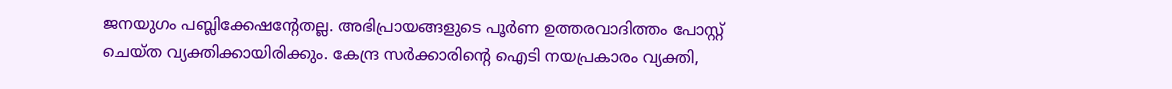ജനയുഗം പബ്ലിക്കേഷന്റേതല്ല. അഭിപ്രായങ്ങളുടെ പൂര്‍ണ ഉത്തരവാദിത്തം പോസ്റ്റ് ചെയ്ത വ്യക്തിക്കായിരിക്കും. കേന്ദ്ര സര്‍ക്കാരിന്റെ ഐടി നയപ്രകാരം വ്യക്തി,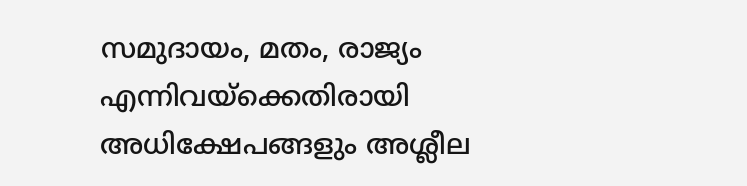സമുദായം, മതം, രാജ്യം എന്നിവയ്‌ക്കെതിരായി അധിക്ഷേപങ്ങളും അശ്ലീല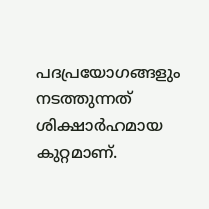പദപ്രയോഗങ്ങളും നടത്തുന്നത് ശിക്ഷാര്‍ഹമായ കുറ്റമാണ്.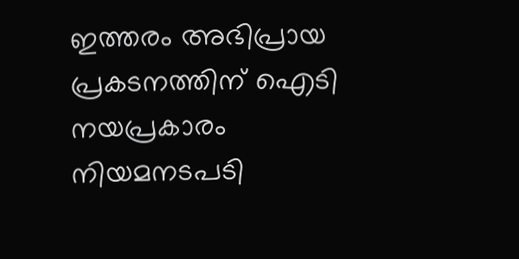ഇത്തരം അഭിപ്രായ പ്രകടനത്തിന് ഐടി നയപ്രകാരം നിയമനടപടി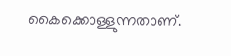കൈക്കൊള്ളുന്നതാണ്.